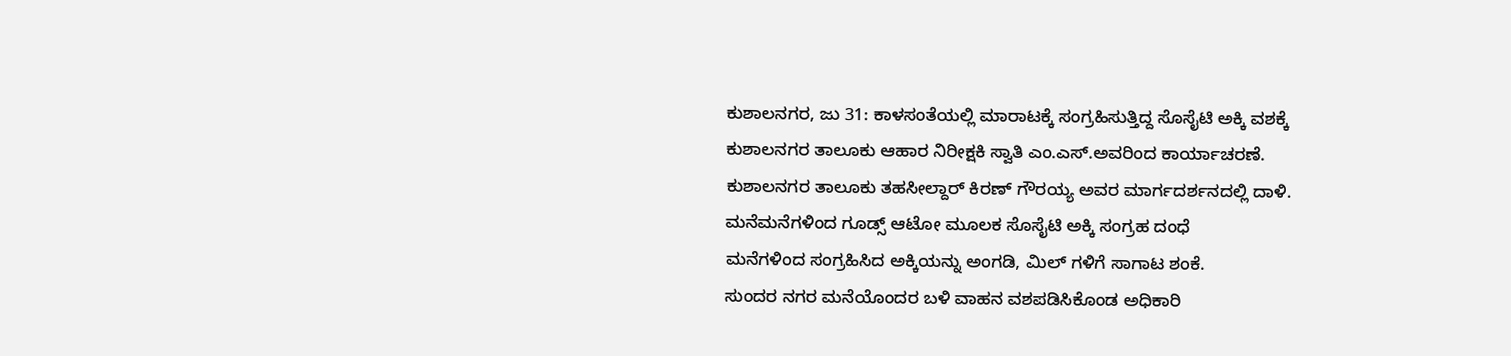ಕುಶಾಲನಗರ, ಜು 31: ಕಾಳಸಂತೆಯಲ್ಲಿ ಮಾರಾಟಕ್ಕೆ ಸಂಗ್ರಹಿಸುತ್ತಿದ್ದ ಸೊಸೈಟಿ ಅಕ್ಕಿ ವಶಕ್ಕೆ
ಕುಶಾಲನಗರ ತಾಲೂಕು ಆಹಾರ ನಿರೀಕ್ಷಕಿ ಸ್ವಾತಿ ಎಂ.ಎಸ್.ಅವರಿಂದ ಕಾರ್ಯಾಚರಣೆ.
ಕುಶಾಲನಗರ ತಾಲೂಕು ತಹಸೀಲ್ದಾರ್ ಕಿರಣ್ ಗೌರಯ್ಯ ಅವರ ಮಾರ್ಗದರ್ಶನದಲ್ಲಿ ದಾಳಿ.
ಮನೆಮನೆಗಳಿಂದ ಗೂಡ್ಸ್ ಆಟೋ ಮೂಲಕ ಸೊಸೈಟಿ ಅಕ್ಕಿ ಸಂಗ್ರಹ ದಂಧೆ
ಮನೆಗಳಿಂದ ಸಂಗ್ರಹಿಸಿದ ಅಕ್ಕಿಯನ್ನು ಅಂಗಡಿ, ಮಿಲ್ ಗಳಿಗೆ ಸಾಗಾಟ ಶಂಕೆ.
ಸುಂದರ ನಗರ ಮನೆಯೊಂದರ ಬಳಿ ವಾಹನ ವಶಪಡಿಸಿಕೊಂಡ ಅಧಿಕಾರಿ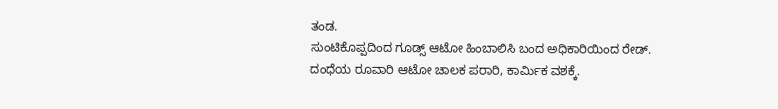ತಂಡ.
ಸುಂಟಿಕೊಪ್ಪದಿಂದ ಗೂಡ್ಸ್ ಆಟೋ ಹಿಂಬಾಲಿಸಿ ಬಂದ ಅಧಿಕಾರಿಯಿಂದ ರೇಡ್.
ದಂಧೆಯ ರೂವಾರಿ ಆಟೋ ಚಾಲಕ ಪರಾರಿ, ಕಾರ್ಮಿಕ ವಶಕ್ಕೆ.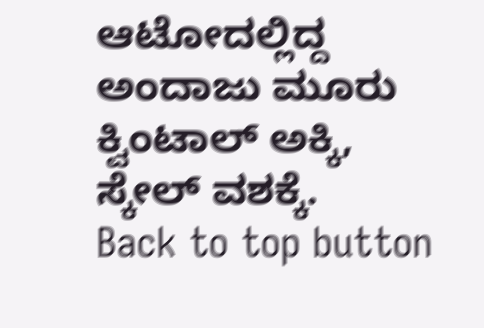ಆಟೋದಲ್ಲಿದ್ದ ಅಂದಾಜು ಮೂರು ಕ್ವಿಂಟಾಲ್ ಅಕ್ಕಿ, ಸ್ಕೇಲ್ ವಶಕ್ಕೆ.
Back to top button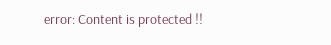error: Content is protected !!